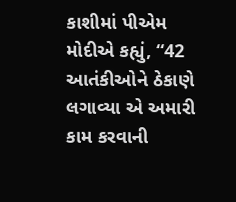કાશીમાં પીએમ મોદીએ કહ્યું, “42 આતંકીઓને ઠેકાણે લગાવ્યા એ અમારી કામ કરવાની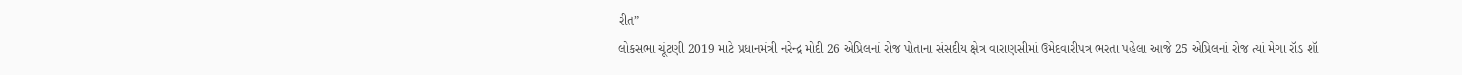રીત”
લોકસભા ચૂંટણી 2019 માટે પ્રધાનમંત્રી નરેન્દ્ર મોદી 26 એપ્રિલનાં રોજ પોતાના સંસદીય ક્ષેત્ર વારાણસીમાં ઉમેદવારીપત્ર ભરતા પહેલા આજે 25 એપ્રિલનાં રોજ ત્યાં મેગા રૉડ શૉ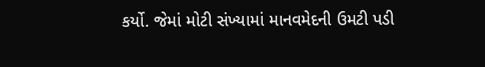કર્યો. જેમાં મોટી સંખ્યામાં માનવમેદની ઉમટી પડી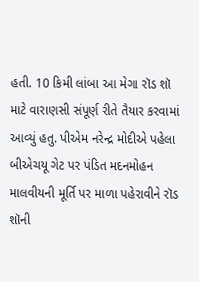હતી. 10 કિમી લાંબા આ મેગા રૉડ શૉ માટે વારાણસી સંપૂર્ણ રીતે તૈયાર કરવામાં આવ્યું હતુ. પીએમ નરેન્દ્ર મોદીએ પહેલા બીએચયૂ ગેટ પર પંડિત મદનમોહન માલવીયની મૂર્તિ પર માળા પહેરાવીને રૉડ શૉની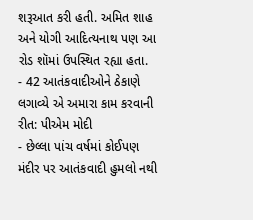શરૂઆત કરી હતી. અમિત શાહ અને યોગી આદિત્યનાથ પણ આ રોડ શૉમાં ઉપસ્થિત રહ્યા હતા.
- 42 આતંકવાદીઓને ઠેકાણે લગાવ્યે એ અમારા કામ કરવાની રીત: પીએમ મોદી
- છેલ્લા પાંચ વર્ષમાં કોઈપણ મંદીર પર આતંકવાદી હુમલો નથી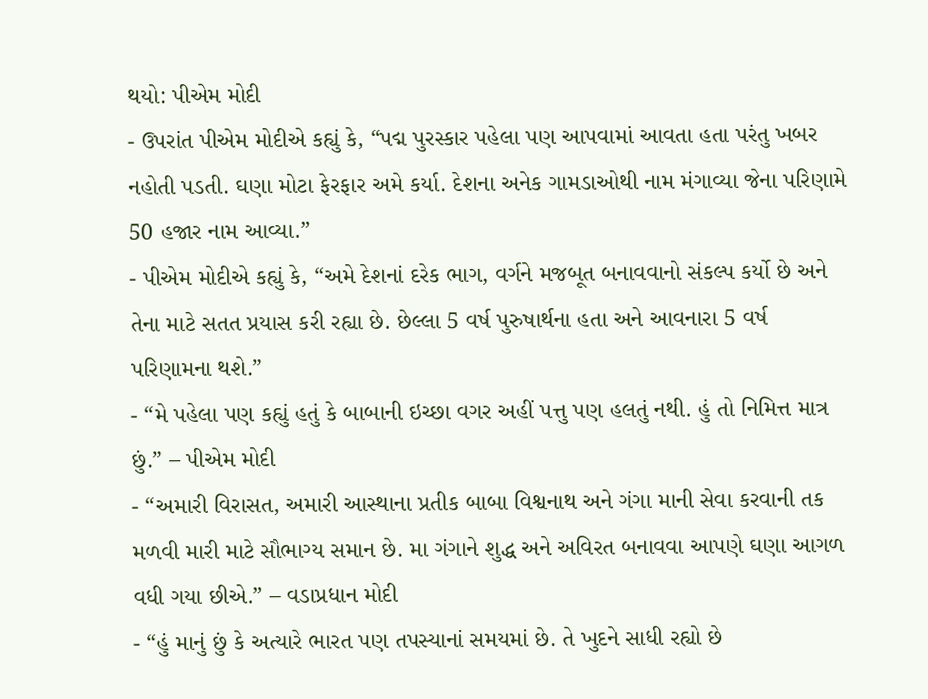થયો: પીએમ મોદી
- ઉપરાંત પીએમ મોદીએ કહ્યું કે, “પદ્મ પુરસ્કાર પહેલા પણ આપવામાં આવતા હતા પરંતુ ખબર નહોતી પડતી. ઘણા મોટા ફેરફાર અમે કર્યા. દેશના અનેક ગામડાઓથી નામ મંગાવ્યા જેના પરિણામે 50 હજાર નામ આવ્યા.”
- પીએમ મોદીએ કહ્યું કે, “અમે દેશનાં દરેક ભાગ, વર્ગને મજબૂત બનાવવાનો સંકલ્પ કર્યો છે અને તેના માટે સતત પ્રયાસ કરી રહ્યા છે. છેલ્લા 5 વર્ષ પુરુષાર્થના હતા અને આવનારા 5 વર્ષ પરિણામના થશે.”
- “મે પહેલા પણ કહ્યું હતું કે બાબાની ઇચ્છા વગર અહીં પત્તુ પણ હલતું નથી. હું તો નિમિત્ત માત્ર છું.” – પીએમ મોદી
- “અમારી વિરાસત, અમારી આસ્થાના પ્રતીક બાબા વિશ્વનાથ અને ગંગા માની સેવા કરવાની તક મળવી મારી માટે સૌભાગ્ય સમાન છે. મા ગંગાને શુદ્ધ અને અવિરત બનાવવા આપણે ઘણા આગળ વધી ગયા છીએ.” – વડાપ્રધાન મોદી
- “હું માનું છું કે અત્યારે ભારત પણ તપસ્યાનાં સમયમાં છે. તે ખુદને સાધી રહ્યો છે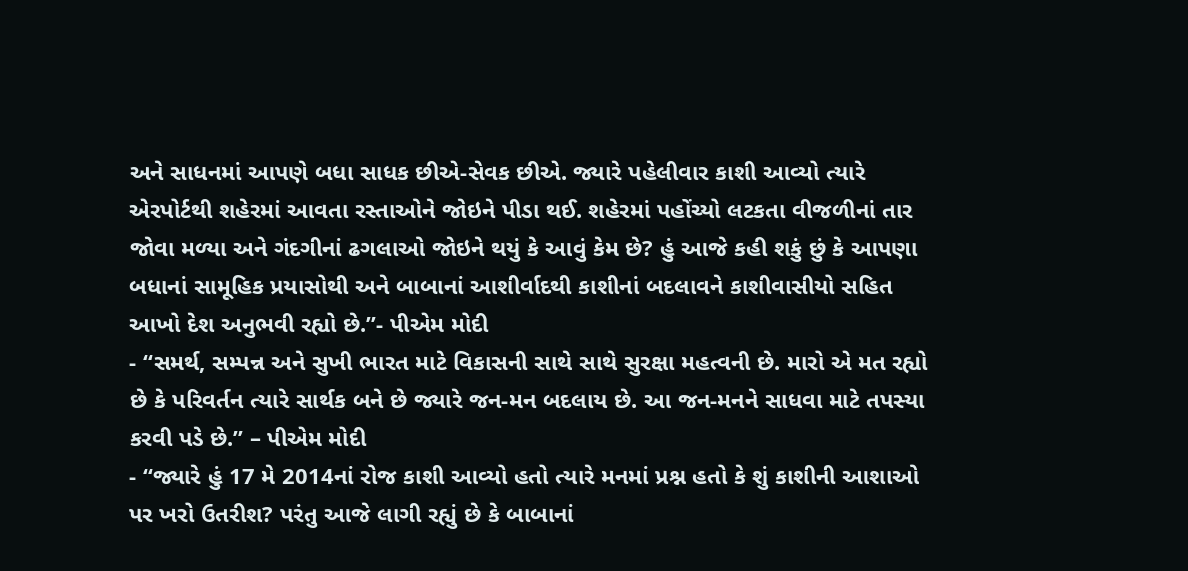અને સાધનમાં આપણે બધા સાધક છીએ-સેવક છીએ. જ્યારે પહેલીવાર કાશી આવ્યો ત્યારે એરપોર્ટથી શહેરમાં આવતા રસ્તાઓને જોઇને પીડા થઈ. શહેરમાં પહોંચ્યો લટકતા વીજળીનાં તાર જોવા મળ્યા અને ગંદગીનાં ઢગલાઓ જોઇને થયું કે આવું કેમ છે? હું આજે કહી શકું છું કે આપણા બધાનાં સામૂહિક પ્રયાસોથી અને બાબાનાં આશીર્વાદથી કાશીનાં બદલાવને કાશીવાસીયો સહિત આખો દેશ અનુભવી રહ્યો છે.”- પીએમ મોદી
- “સમર્થ, સમ્પન્ન અને સુખી ભારત માટે વિકાસની સાથે સાથે સુરક્ષા મહત્વની છે. મારો એ મત રહ્યો છે કે પરિવર્તન ત્યારે સાર્થક બને છે જ્યારે જન-મન બદલાય છે. આ જન-મનને સાધવા માટે તપસ્યા કરવી પડે છે.” – પીએમ મોદી
- “જ્યારે હું 17 મે 2014નાં રોજ કાશી આવ્યો હતો ત્યારે મનમાં પ્રશ્ન હતો કે શું કાશીની આશાઓ પર ખરો ઉતરીશ? પરંતુ આજે લાગી રહ્યું છે કે બાબાનાં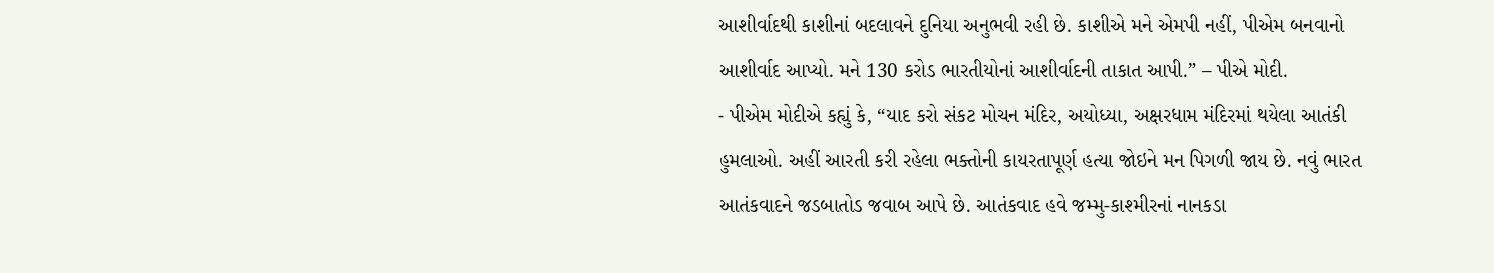આશીર્વાદથી કાશીનાં બદલાવને દુનિયા અનુભવી રહી છે. કાશીએ મને એમપી નહીં, પીએમ બનવાનો આશીર્વાદ આપ્યો. મને 130 કરોડ ભારતીયોનાં આશીર્વાદની તાકાત આપી.” – પીએ મોદી.
- પીએમ મોદીએ કહ્યું કે, “યાદ કરો સંકટ મોચન મંદિર, અયોધ્યા, અક્ષરધામ મંદિરમાં થયેલા આતંકી હુમલાઓ. અહીં આરતી કરી રહેલા ભક્તોની કાયરતાપૂર્ણ હત્યા જોઇને મન પિગળી જાય છે. નવું ભારત આતંકવાદને જડબાતોડ જવાબ આપે છે. આતંકવાદ હવે જમ્મુ-કાશ્મીરનાં નાનકડા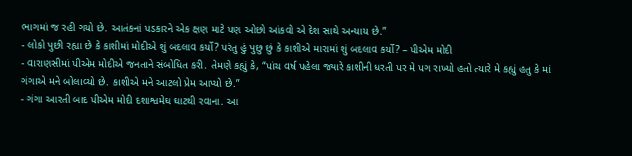ભાગમાં જ રહી ગયો છે. આતંકનાં પડકારને એક ક્ષણ માટે પણ ઓછો આંકવો એ દેશ સાથે અન્યાય છે.”
- લોકો પુછી રહ્યા છે કે કાશીમાં મોદીએ શું બદલાવ કર્યો? પરંતુ હું પુછુ છું કે કાશીએ મારામાં શું બદલાવ કર્યો? – પીએમ મોદી
- વારાણસીમાં પીએમ મોદીએ જનતાને સંબોધિત કરી. તેમણે કહ્યું કે, “પાંચ વર્ષ પહેલા જ્યારે કાશીની ધરતી પર મે પગ રાખ્યો હતો ત્યારે મે કહ્યું હતુ કે માં ગંગાએ મને બોલાવ્યો છે. કાશીએ મને આટલો પ્રેમ આપ્યો છે.”
- ગંગા આરતી બાદ પીએમ મોદી દશાશ્વમેઘ ઘાટથી રવાના. આ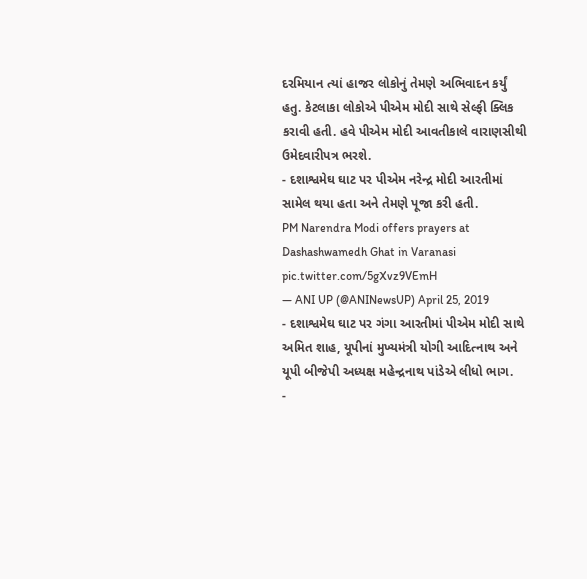દરમિયાન ત્યાં હાજર લોકોનું તેમણે અભિવાદન કર્યું હતુ. કેટલાકા લોકોએ પીએમ મોદી સાથે સેલ્ફી ક્લિક કરાવી હતી. હવે પીએમ મોદી આવતીકાલે વારાણસીથી ઉમેદવારીપત્ર ભરશે.
- દશાશ્વમેઘ ઘાટ પર પીએમ નરેન્દ્ર મોદી આરતીમાં સામેલ થયા હતા અને તેમણે પૂજા કરી હતી.
PM Narendra Modi offers prayers at Dashashwamedh Ghat in Varanasi pic.twitter.com/5gXvz9VEmH
— ANI UP (@ANINewsUP) April 25, 2019
- દશાશ્વમેઘ ઘાટ પર ગંગા આરતીમાં પીએમ મોદી સાથે અમિત શાહ, યૂપીનાં મુખ્યમંત્રી યોગી આદિત્નાથ અને યૂપી બીજેપી અધ્યક્ષ મહેન્દ્રનાથ પાંડેએ લીધો ભાગ.
-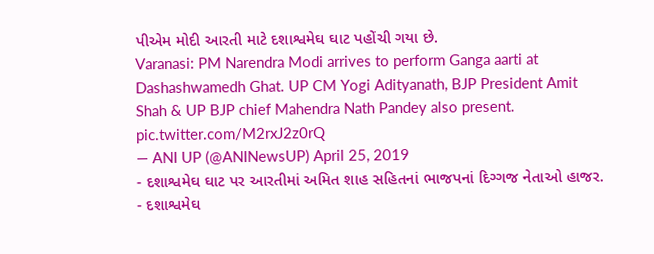પીએમ મોદી આરતી માટે દશાશ્વમેઘ ઘાટ પહોંચી ગયા છે.
Varanasi: PM Narendra Modi arrives to perform Ganga aarti at Dashashwamedh Ghat. UP CM Yogi Adityanath, BJP President Amit Shah & UP BJP chief Mahendra Nath Pandey also present. pic.twitter.com/M2rxJ2z0rQ
— ANI UP (@ANINewsUP) April 25, 2019
- દશાશ્વમેઘ ઘાટ પર આરતીમાં અમિત શાહ સહિતનાં ભાજપનાં દિગ્ગજ નેતાઓ હાજર.
- દશાશ્વમેઘ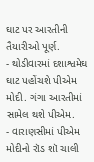ઘાટ પર આરતીની તૈયારીઓ પૂર્ણ.
- થોડીવારમાં દશાશ્વમેઘ ઘાટ પહોંચશે પીએમ મોદી. ગંગા આરતીમાં સામેલ થશે પીએમ.
- વારાણસીમાં પીએમ મોદીનો રૉડ શૉ ચાલી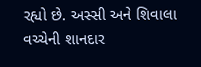રહ્યો છે. અસ્સી અને શિવાલા વચ્ચેની શાનદાર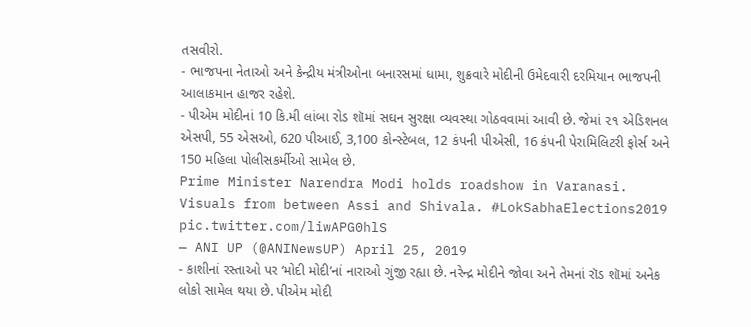તસવીરો.
- ભાજપના નેતાઓ અને કેન્દ્રીય મંત્રીઓના બનારસમાં ધામા, શુક્રવારે મોદીની ઉમેદવારી દરમિયાન ભાજપની આલાકમાન હાજર રહેશે.
- પીએમ મોદીનાં 10 કિ.મી લાંબા રોડ શૉમાં સઘન સુરક્ષા વ્યવસ્થા ગોઠવવામાં આવી છે. જેમાં ૨૧ એડિશનલ એસપી, 55 એસઓ, 620 પીઆઈ, 3,100 કોન્સ્ટેબલ, 12 કંપની પીએસી, 16 કંપની પેરામિલિટરી ફોર્સ અને 150 મહિલા પોલીસકર્મીઓ સામેલ છે.
Prime Minister Narendra Modi holds roadshow in Varanasi. Visuals from between Assi and Shivala. #LokSabhaElections2019 pic.twitter.com/liwAPG0hlS
— ANI UP (@ANINewsUP) April 25, 2019
- કાશીનાં રસ્તાઓ પર ‘મોદી મોદી’નાં નારાઓ ગુંજી રહ્યા છે. નરેન્દ્ર મોદીને જોવા અને તેમનાં રૉડ શૉમાં અનેક લોકો સામેલ થયા છે. પીએમ મોદી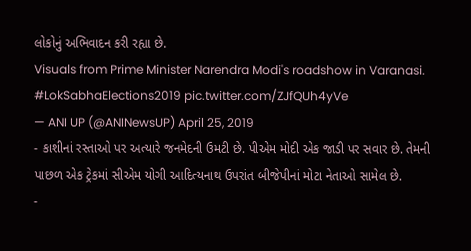લોકોનું અભિવાદન કરી રહ્યા છે.
Visuals from Prime Minister Narendra Modi's roadshow in Varanasi. #LokSabhaElections2019 pic.twitter.com/ZJfQUh4yVe
— ANI UP (@ANINewsUP) April 25, 2019
- કાશીનાં રસ્તાઓ પર અત્યારે જનમેદની ઉમટી છે. પીએમ મોદી એક જાડી પર સવાર છે. તેમની પાછળ એક ટ્રેકમાં સીએમ યોગી આદિત્યનાથ ઉપરાંત બીજેપીનાં મોટા નેતાઓ સામેલ છે.
-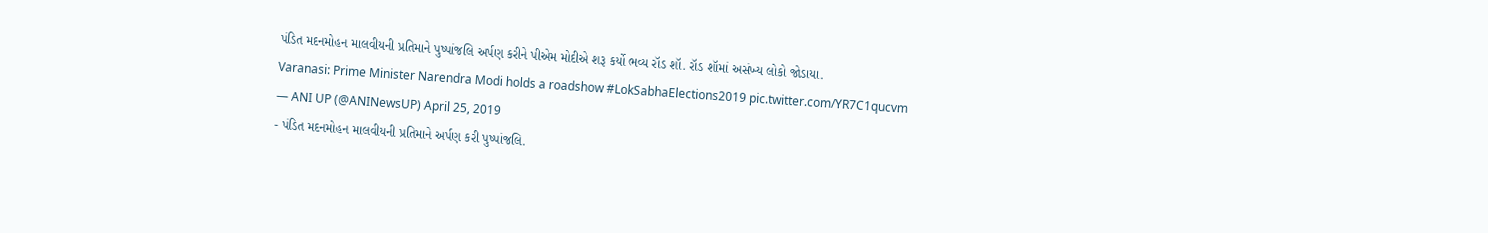પંડિત મદનમોહન માલવીયની પ્રતિમાને પુષ્પાંજલિ અર્પણ કરીને પીએમ મોદીએ શરૂ કર્યો ભવ્ય રૉડ શૉ. રૉડ શૉમાં અસંખ્ય લોકો જોડાયા.
Varanasi: Prime Minister Narendra Modi holds a roadshow #LokSabhaElections2019 pic.twitter.com/YR7C1qucvm
— ANI UP (@ANINewsUP) April 25, 2019
- પંડિત મદનમોહન માલવીયની પ્રતિમાને અર્પણ કરી પુષ્પાંજલિ.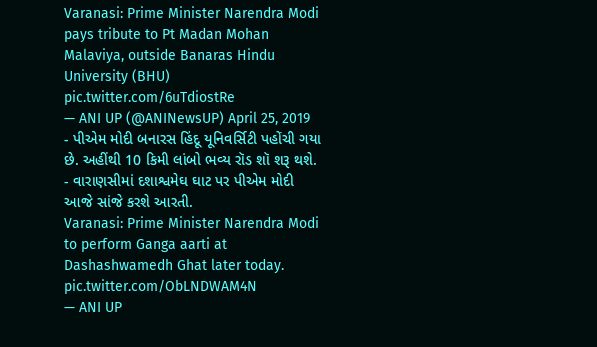Varanasi: Prime Minister Narendra Modi pays tribute to Pt Madan Mohan Malaviya, outside Banaras Hindu University (BHU) pic.twitter.com/6uTdiostRe
— ANI UP (@ANINewsUP) April 25, 2019
- પીએમ મોદી બનારસ હિંદૂ યૂનિવર્સિટી પહોંચી ગયા છે. અહીંથી 10 કિમી લાંબો ભવ્ય રૉડ શૉ શરૂ થશે.
- વારાણસીમાં દશાશ્વમેઘ ઘાટ પર પીએમ મોદી આજે સાંજે કરશે આરતી.
Varanasi: Prime Minister Narendra Modi to perform Ganga aarti at Dashashwamedh Ghat later today. pic.twitter.com/ObLNDWAM4N
— ANI UP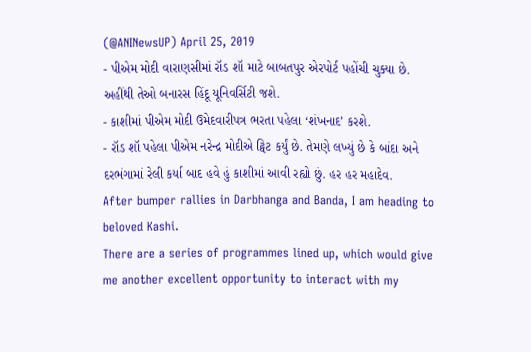(@ANINewsUP) April 25, 2019
- પીએમ મોદી વારાણસીમાં રૉડ શૉ માટે બાબતપુર એરપોર્ટ પહોંચી ચુક્યા છે. અહીંથી તેઓ બનારસ હિંદૂ યૂનિવર્સિટી જશે.
- કાશીમાં પીએમ મોદી ઉમેદવારીપત્ર ભરતા પહેલા ‘શંખનાદ’ કરશે.
- રૉડ શૉ પહેલા પીએમ નરેન્દ્ર મોદીએ ટ્વિટ કર્યું છે. તેમણે લખ્યું છે કે બાંદા અને દરભંગામાં રેલી કર્યા બાદ હવે હું કાશીમાં આવી રહ્યો છું. હર હર મહાદેવ.
After bumper rallies in Darbhanga and Banda, I am heading to beloved Kashi.
There are a series of programmes lined up, which would give me another excellent opportunity to interact with my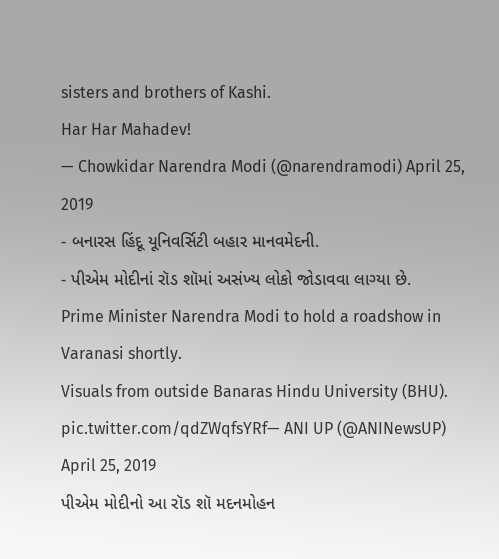sisters and brothers of Kashi.
Har Har Mahadev!
— Chowkidar Narendra Modi (@narendramodi) April 25, 2019
- બનારસ હિંદૂ યૂનિવર્સિટી બહાર માનવમેદની.
- પીએમ મોદીનાં રૉડ શૉમાં અસંખ્ય લોકો જોડાવવા લાગ્યા છે.
Prime Minister Narendra Modi to hold a roadshow in Varanasi shortly.
Visuals from outside Banaras Hindu University (BHU). pic.twitter.com/qdZWqfsYRf— ANI UP (@ANINewsUP) April 25, 2019
પીએમ મોદીનો આ રૉડ શૉ મદનમોહન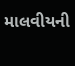માલવીયની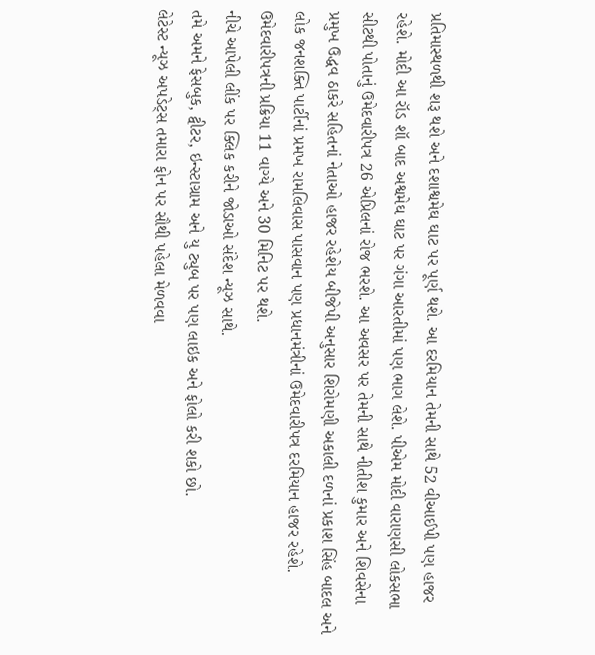પ્રતિમાસ્થળથી શરૂ થશે અને દશાશ્વમેઘ ઘાટ પર પૂર્ણ થશે. આ દરમિયાન તેમની સાથે 52 વીઆઈપી પણ હાજર રહેશે. મોદી આ રૉડ શૉ બાદ અશ્વમેઘ ઘાટ પર ગંગા આરતીમાં પણ ભાગ લેશે. પીએમ મોદી વારાણસી લોકસભા સીટથી પોતાનું ઉમેદવારીપત્ર 26 એપ્રિલનાં રોજ ભરશે. આ અવસર પર તેમની સાથે નીતીશ કુમાર અને શિવસેના પ્રમુખ ઉદ્ધવ ઠાકરે સહિતનાં નેતાઓ હાજર રહેશેય બીજેપી અનુસાર શિરોમણી અકાલી દળનાં પ્રકાશ સિંહ બાદલ અને લોક જનશક્તિ પાર્ટીનાં પ્રમખ રામલિવાસ પાસવાન પણ પ્રધાનમંત્રીનાં ઉમેદવારીપત્ર દરમિયાન હાજર રહેશે. ઉમેદવારીપત્રની પ્રક્રિયા 11 વાગ્યે અને 30 મિનિટ પર થશે.
નીચે આપેલી લીંક પર ક્લિક કરીને જોડાઓ સંદેશ ન્યૂઝ સાથે.
તમે અમને ફેસબુક, ટ્વીટર, ઇન્સ્ટાગ્રામ અને યુ ટ્યુબ પર પણ લાઇક અને ફોલો કરી શકો છો.
લેટેસ્ટ ન્યૂઝ અપડેટ્સ તમારા ફોન પર સૌથી પહેલા મેળવવા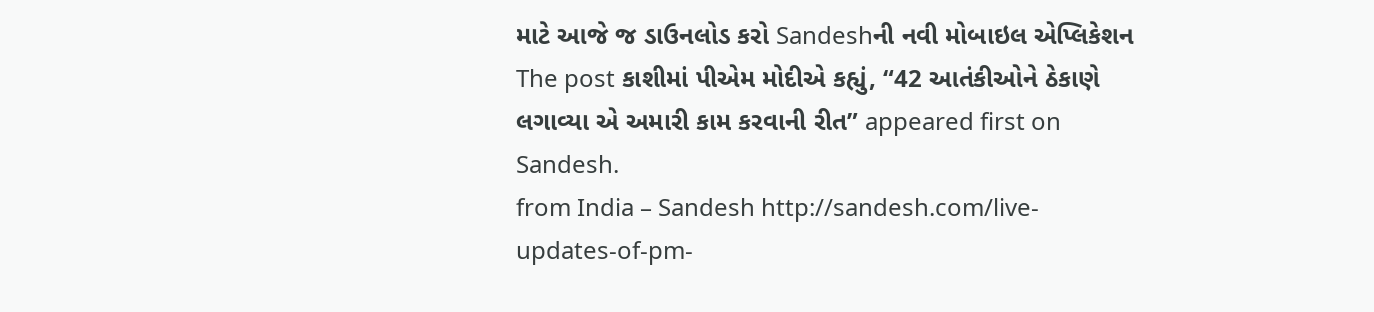માટે આજે જ ડાઉનલોડ કરો Sandeshની નવી મોબાઇલ એપ્લિકેશન
The post કાશીમાં પીએમ મોદીએ કહ્યું, “42 આતંકીઓને ઠેકાણે લગાવ્યા એ અમારી કામ કરવાની રીત” appeared first on Sandesh.
from India – Sandesh http://sandesh.com/live-updates-of-pm-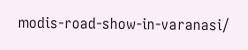modis-road-show-in-varanasi/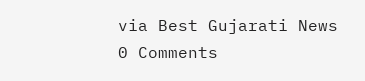via Best Gujarati News
0 Comments